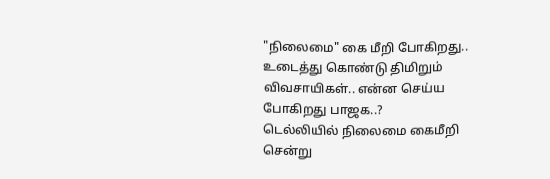"நிலைமை" கை மீறி போகிறது.. உடைத்து கொண்டு திமிறும் விவசாயிகள்.. என்ன செய்ய போகிறது பாஜக..?
டெல்லியில் நிலைமை கைமீறி சென்று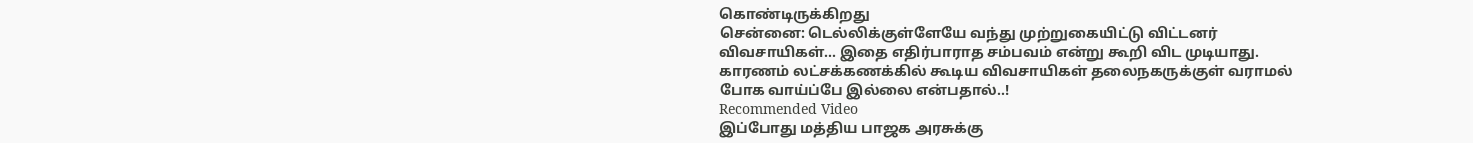கொண்டிருக்கிறது
சென்னை: டெல்லிக்குள்ளேயே வந்து முற்றுகையிட்டு விட்டனர் விவசாயிகள்... இதை எதிர்பாராத சம்பவம் என்று கூறி விட முடியாது. காரணம் லட்சக்கணக்கில் கூடிய விவசாயிகள் தலைநகருக்குள் வராமல் போக வாய்ப்பே இல்லை என்பதால்..!
Recommended Video
இப்போது மத்திய பாஜக அரசுக்கு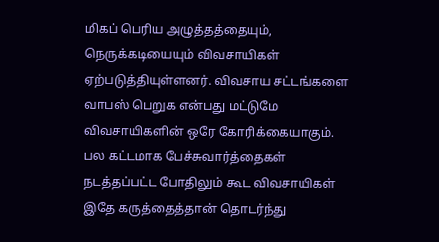மிகப் பெரிய அழுத்தத்தையும், நெருக்கடியையும் விவசாயிகள் ஏற்படுத்தியுள்ளனர். விவசாய சட்டங்களை வாபஸ் பெறுக என்பது மட்டுமே விவசாயிகளின் ஒரே கோரிக்கையாகும்.
பல கட்டமாக பேச்சுவார்த்தைகள் நடத்தப்பட்ட போதிலும் கூட விவசாயிகள் இதே கருத்தைத்தான் தொடர்ந்து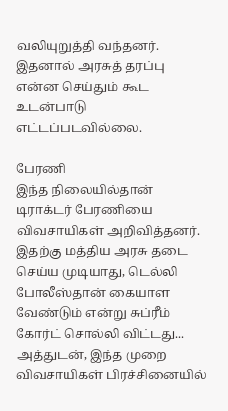வலியுறுத்தி வந்தனர். இதனால் அரசுத் தரப்பு என்ன செய்தும் கூட உடன்பாடு எட்டப்படவில்லை.

பேரணி
இந்த நிலையில்தான் டிராக்டர் பேரணியை விவசாயிகள் அறிவித்தனர். இதற்கு மத்திய அரசு தடை செய்ய முடியாது, டெல்லி போலீஸ்தான் கையாள வேண்டும் என்று சுப்ரீம் கோர்ட் சொல்லி விட்டது... அத்துடன், இந்த முறை விவசாயிகள் பிரச்சினையில்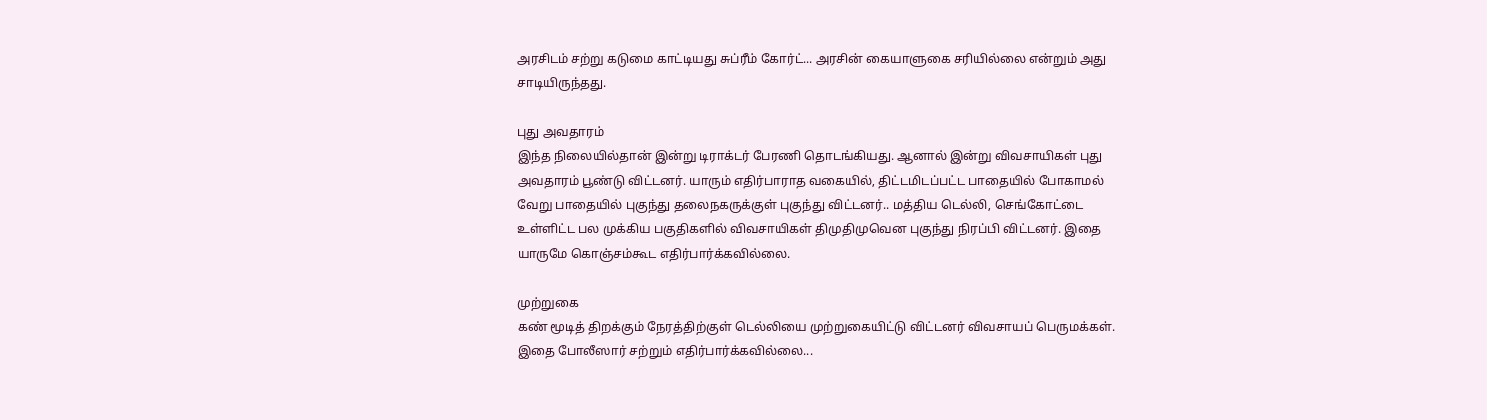அரசிடம் சற்று கடுமை காட்டியது சுப்ரீம் கோர்ட்... அரசின் கையாளுகை சரியில்லை என்றும் அது சாடியிருந்தது.

புது அவதாரம்
இந்த நிலையில்தான் இன்று டிராக்டர் பேரணி தொடங்கியது. ஆனால் இன்று விவசாயிகள் புது அவதாரம் பூண்டு விட்டனர். யாரும் எதிர்பாராத வகையில், திட்டமிடப்பட்ட பாதையில் போகாமல் வேறு பாதையில் புகுந்து தலைநகருக்குள் புகுந்து விட்டனர்.. மத்திய டெல்லி, செங்கோட்டை உள்ளிட்ட பல முக்கிய பகுதிகளில் விவசாயிகள் திமுதிமுவென புகுந்து நிரப்பி விட்டனர். இதை யாருமே கொஞ்சம்கூட எதிர்பார்க்கவில்லை.

முற்றுகை
கண் மூடித் திறக்கும் நேரத்திற்குள் டெல்லியை முற்றுகையிட்டு விட்டனர் விவசாயப் பெருமக்கள். இதை போலீஸார் சற்றும் எதிர்பார்க்கவில்லை...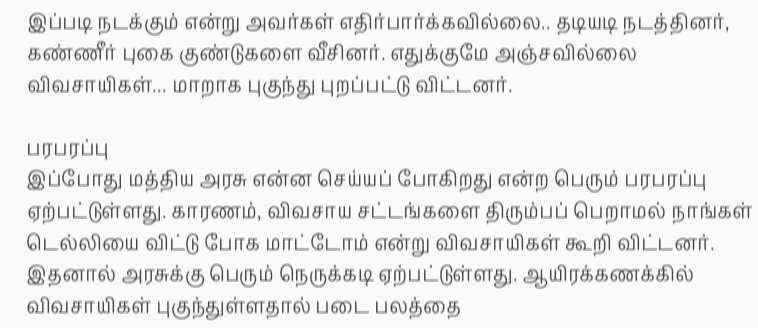இப்படி நடக்கும் என்று அவர்கள் எதிர்பார்க்கவில்லை.. தடியடி நடத்தினர், கண்ணீர் புகை குண்டுகளை வீசினர். எதுக்குமே அஞ்சவில்லை விவசாயிகள்... மாறாக புகுந்து புறப்பட்டு விட்டனர்.

பரபரப்பு
இப்போது மத்திய அரசு என்ன செய்யப் போகிறது என்ற பெரும் பரபரப்பு ஏற்பட்டுள்ளது. காரணம், விவசாய சட்டங்களை திரும்பப் பெறாமல் நாங்கள் டெல்லியை விட்டு போக மாட்டோம் என்று விவசாயிகள் கூறி விட்டனர். இதனால் அரசுக்கு பெரும் நெருக்கடி ஏற்பட்டுள்ளது. ஆயிரக்கணக்கில் விவசாயிகள் புகுந்துள்ளதால் படை பலத்தை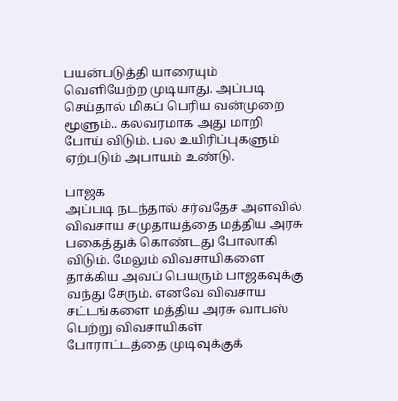பயன்படுத்தி யாரையும் வெளியேற்ற முடியாது. அப்படி செய்தால் மிகப் பெரிய வன்முறை மூளும்.. கலவரமாக அது மாறி போய் விடும். பல உயிரிப்புகளும் ஏற்படும் அபாயம் உண்டு.

பாஜக
அப்படி நடந்தால் சர்வதேச அளவில் விவசாய சமுதாயத்தை மத்திய அரசு பகைத்துக் கொண்டது போலாகி விடும். மேலும் விவசாயிகளை தாக்கிய அவப் பெயரும் பாஜகவுக்கு வந்து சேரும். எனவே விவசாய சட்டங்களை மத்திய அரசு வாபஸ் பெற்று விவசாயிகள் போராட்டத்தை முடிவுக்குக்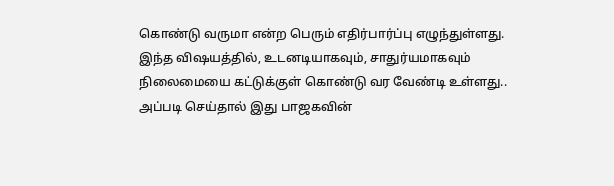கொண்டு வருமா என்ற பெரும் எதிர்பார்ப்பு எழுந்துள்ளது. இந்த விஷயத்தில், உடனடியாகவும், சாதுர்யமாகவும் நிலைமையை கட்டுக்குள் கொண்டு வர வேண்டி உள்ளது.. அப்படி செய்தால் இது பாஜகவின்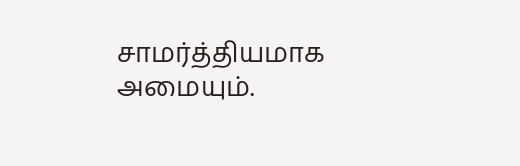சாமர்த்தியமாக அமையும்.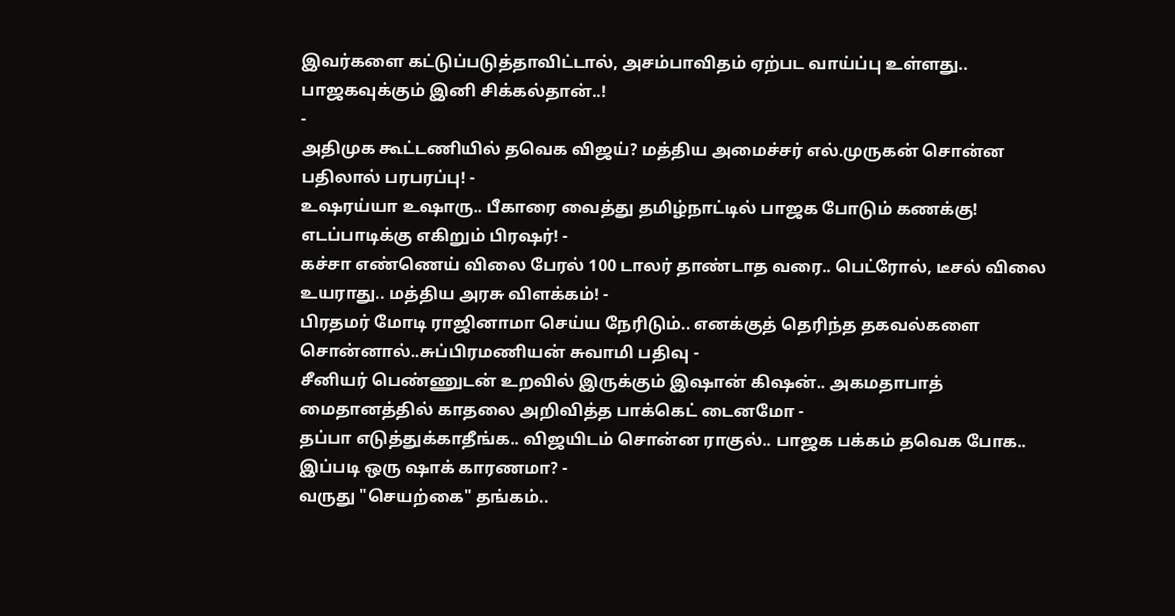இவர்களை கட்டுப்படுத்தாவிட்டால், அசம்பாவிதம் ஏற்பட வாய்ப்பு உள்ளது.. பாஜகவுக்கும் இனி சிக்கல்தான்..!
-
அதிமுக கூட்டணியில் தவெக விஜய்? மத்திய அமைச்சர் எல்.முருகன் சொன்ன பதிலால் பரபரப்பு! -
உஷரய்யா உஷாரு.. பீகாரை வைத்து தமிழ்நாட்டில் பாஜக போடும் கணக்கு! எடப்பாடிக்கு எகிறும் பிரஷர்! -
கச்சா எண்ணெய் விலை பேரல் 100 டாலர் தாண்டாத வரை.. பெட்ரோல், டீசல் விலை உயராது.. மத்திய அரசு விளக்கம்! -
பிரதமர் மோடி ராஜினாமா செய்ய நேரிடும்.. எனக்குத் தெரிந்த தகவல்களை சொன்னால்..சுப்பிரமணியன் சுவாமி பதிவு -
சீனியர் பெண்ணுடன் உறவில் இருக்கும் இஷான் கிஷன்.. அகமதாபாத் மைதானத்தில் காதலை அறிவித்த பாக்கெட் டைனமோ -
தப்பா எடுத்துக்காதீங்க.. விஜயிடம் சொன்ன ராகுல்.. பாஜக பக்கம் தவெக போக.. இப்படி ஒரு ஷாக் காரணமா? -
வருது "செயற்கை" தங்கம்..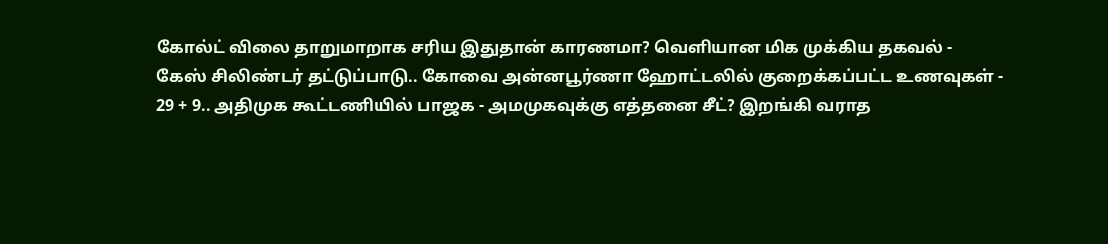கோல்ட் விலை தாறுமாறாக சரிய இதுதான் காரணமா? வெளியான மிக முக்கிய தகவல் -
கேஸ் சிலிண்டர் தட்டுப்பாடு.. கோவை அன்னபூர்ணா ஹோட்டலில் குறைக்கப்பட்ட உணவுகள் -
29 + 9.. அதிமுக கூட்டணியில் பாஜக - அமமுகவுக்கு எத்தனை சீட்? இறங்கி வராத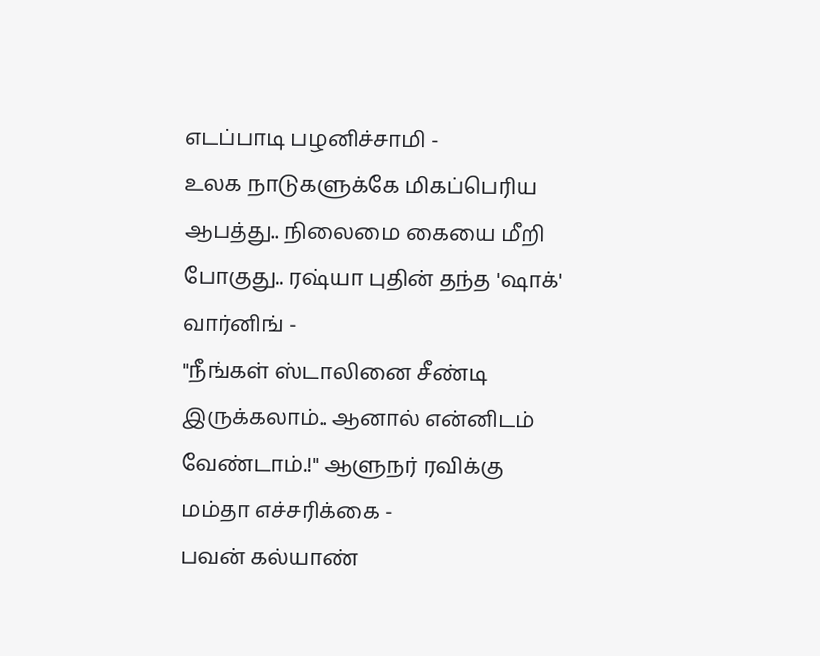எடப்பாடி பழனிச்சாமி -
உலக நாடுகளுக்கே மிகப்பெரிய ஆபத்து.. நிலைமை கையை மீறி போகுது.. ரஷ்யா புதின் தந்த 'ஷாக்' வார்னிங் -
"நீங்கள் ஸ்டாலினை சீண்டி இருக்கலாம்.. ஆனால் என்னிடம் வேண்டாம்.!" ஆளுநர் ரவிக்கு மம்தா எச்சரிக்கை -
பவன் கல்யாண்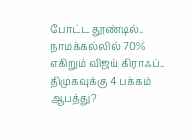போட்ட தூண்டில்.. நாமக்கல்லில் 70% எகிறும் விஜய் கிராஃப்.. திமுகவுக்கு 4 பக்கம் ஆபத்து?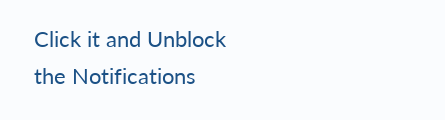Click it and Unblock the Notifications